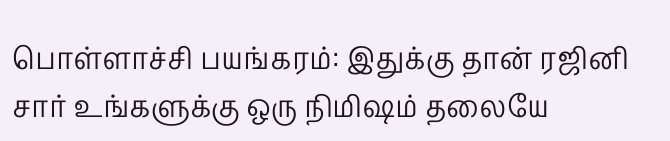பொள்ளாச்சி பயங்கரம்: இதுக்கு தான் ரஜினி சார் உங்களுக்கு ஒரு நிமிஷம் தலையே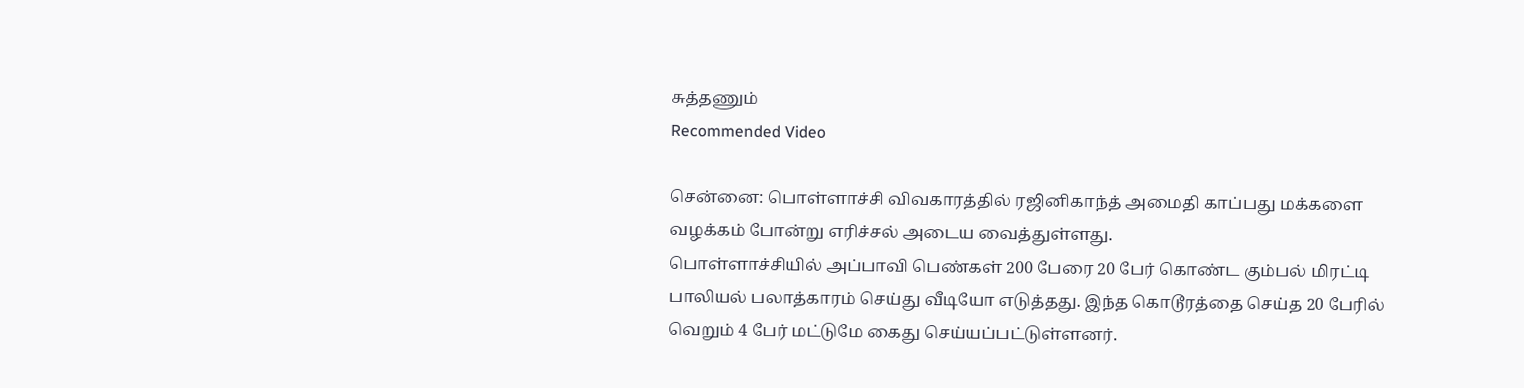சுத்தணும்
Recommended Video

சென்னை: பொள்ளாச்சி விவகாரத்தில் ரஜினிகாந்த் அமைதி காப்பது மக்களை வழக்கம் போன்று எரிச்சல் அடைய வைத்துள்ளது.
பொள்ளாச்சியில் அப்பாவி பெண்கள் 200 பேரை 20 பேர் கொண்ட கும்பல் மிரட்டி பாலியல் பலாத்காரம் செய்து வீடியோ எடுத்தது. இந்த கொடூரத்தை செய்த 20 பேரில் வெறும் 4 பேர் மட்டுமே கைது செய்யப்பட்டுள்ளனர்.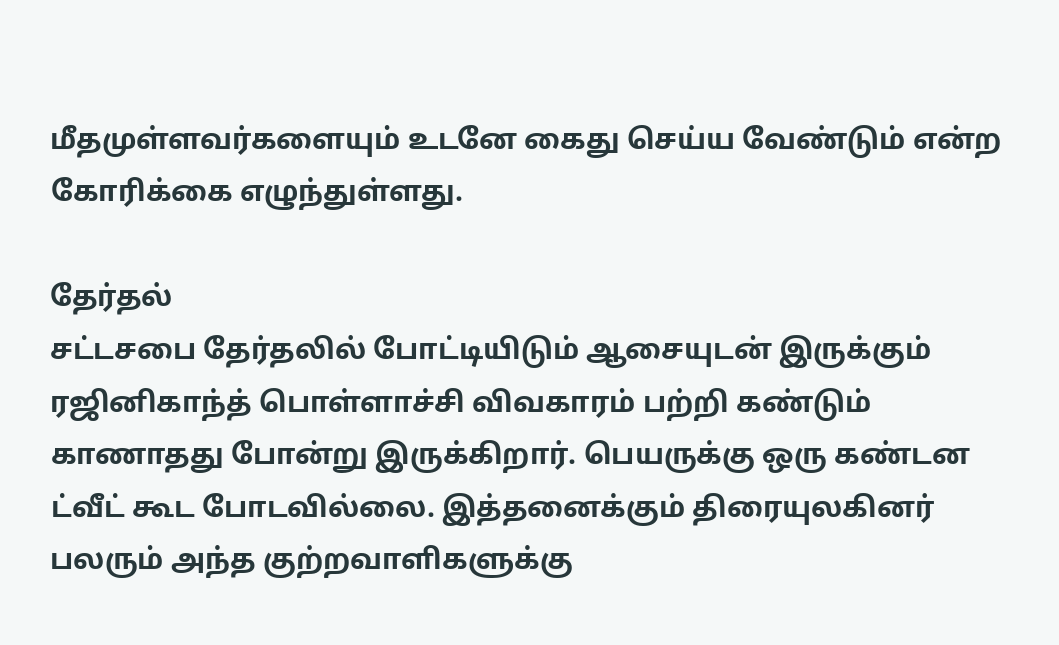மீதமுள்ளவர்களையும் உடனே கைது செய்ய வேண்டும் என்ற கோரிக்கை எழுந்துள்ளது.

தேர்தல்
சட்டசபை தேர்தலில் போட்டியிடும் ஆசையுடன் இருக்கும் ரஜினிகாந்த் பொள்ளாச்சி விவகாரம் பற்றி கண்டும் காணாதது போன்று இருக்கிறார். பெயருக்கு ஒரு கண்டன ட்வீட் கூட போடவில்லை. இத்தனைக்கும் திரையுலகினர் பலரும் அந்த குற்றவாளிகளுக்கு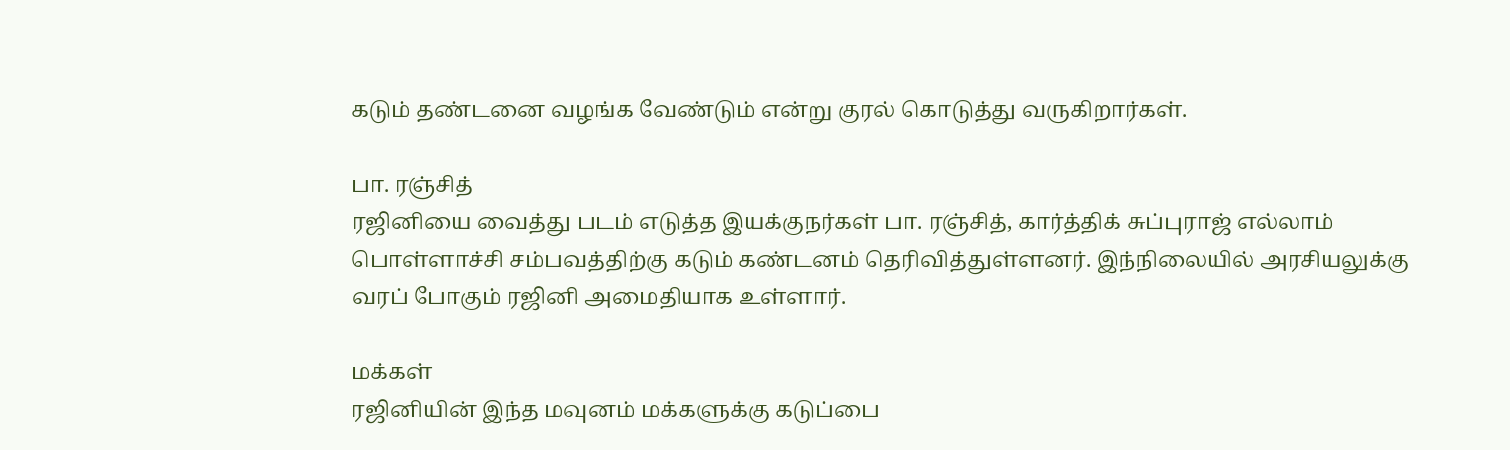கடும் தண்டனை வழங்க வேண்டும் என்று குரல் கொடுத்து வருகிறார்கள்.

பா. ரஞ்சித்
ரஜினியை வைத்து படம் எடுத்த இயக்குநர்கள் பா. ரஞ்சித், கார்த்திக் சுப்புராஜ் எல்லாம் பொள்ளாச்சி சம்பவத்திற்கு கடும் கண்டனம் தெரிவித்துள்ளனர். இந்நிலையில் அரசியலுக்கு வரப் போகும் ரஜினி அமைதியாக உள்ளார்.

மக்கள்
ரஜினியின் இந்த மவுனம் மக்களுக்கு கடுப்பை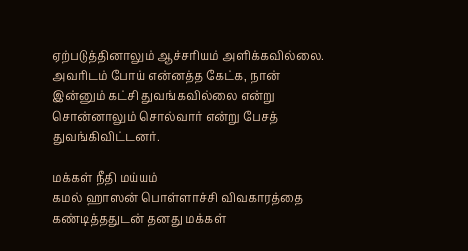ஏற்படுத்தினாலும் ஆச்சரியம் அளிக்கவில்லை. அவரிடம் போய் என்னத்த கேட்க, நான் இன்னும் கட்சி துவங்கவில்லை என்று சொன்னாலும் சொல்வார் என்று பேசத் துவங்கிவிட்டனர்.

மக்கள் நீதி மய்யம்
கமல் ஹாஸன் பொள்ளாச்சி விவகாரத்தை கண்டித்ததுடன் தனது மக்கள்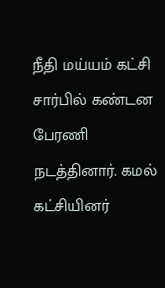நீதி மய்யம் கட்சி சார்பில் கண்டன பேரணி நடத்தினார். கமல் கட்சியினர்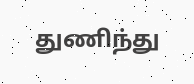துணிந்து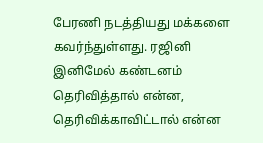பேரணி நடத்தியது மக்களை கவர்ந்துள்ளது. ரஜினி இனிமேல் கண்டனம் தெரிவித்தால் என்ன, தெரிவிக்காவிட்டால் என்ன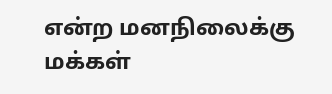என்ற மனநிலைக்கு மக்கள்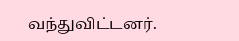வந்துவிட்டனர்.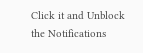Click it and Unblock the Notifications